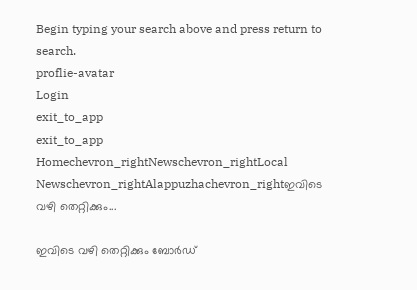Begin typing your search above and press return to search.
proflie-avatar
Login
exit_to_app
exit_to_app
Homechevron_rightNewschevron_rightLocal Newschevron_rightAlappuzhachevron_rightഇവിടെ വഴി തെറ്റിക്കും...

ഇവിടെ വഴി തെറ്റിക്കും ബോർഡ്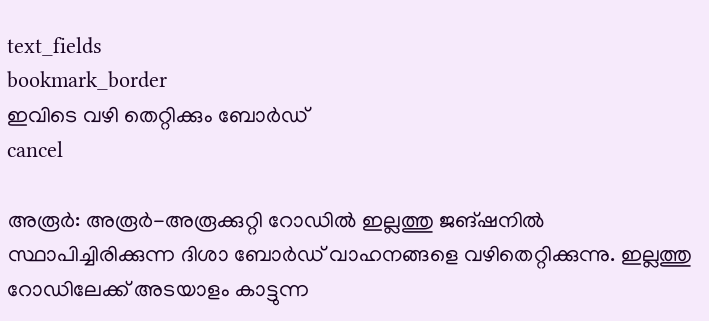text_fields
bookmark_border
ഇവിടെ വഴി തെറ്റിക്കും ബോർഡ്
cancel

അരൂർ: അരൂർ-അരൂക്കുറ്റി റോഡിൽ ഇല്ലത്തു ജങ്ഷനിൽ സ്ഥാപിച്ചിരിക്കുന്ന ദിശാ ബോർഡ് വാഹനങ്ങളെ വഴിതെറ്റിക്കുന്നു. ഇല്ലത്തു റോഡിലേക്ക് അടയാളം കാട്ടുന്ന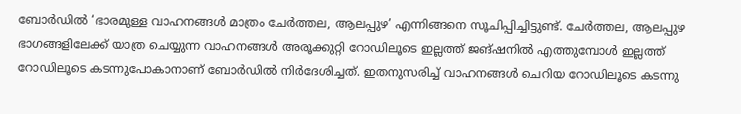ബോർഡിൽ ‘ഭാരമുള്ള വാഹനങ്ങൾ മാത്രം ചേർത്തല, ആലപ്പുഴ’ എന്നിങ്ങനെ സൂചിപ്പിച്ചിട്ടുണ്ട്. ചേർത്തല, ആലപ്പുഴ ഭാഗങ്ങളിലേക്ക് യാത്ര ചെയ്യുന്ന വാഹനങ്ങൾ അരൂക്കുറ്റി റോഡിലൂടെ ഇല്ലത്ത് ജങ്ഷനിൽ എത്തുമ്പോൾ ഇല്ലത്ത് റോഡിലൂടെ കടന്നുപോകാനാണ് ബോർഡിൽ നിർദേശിച്ചത്. ഇതനുസരിച്ച് വാഹനങ്ങൾ ചെറിയ റോഡിലൂടെ കടന്നു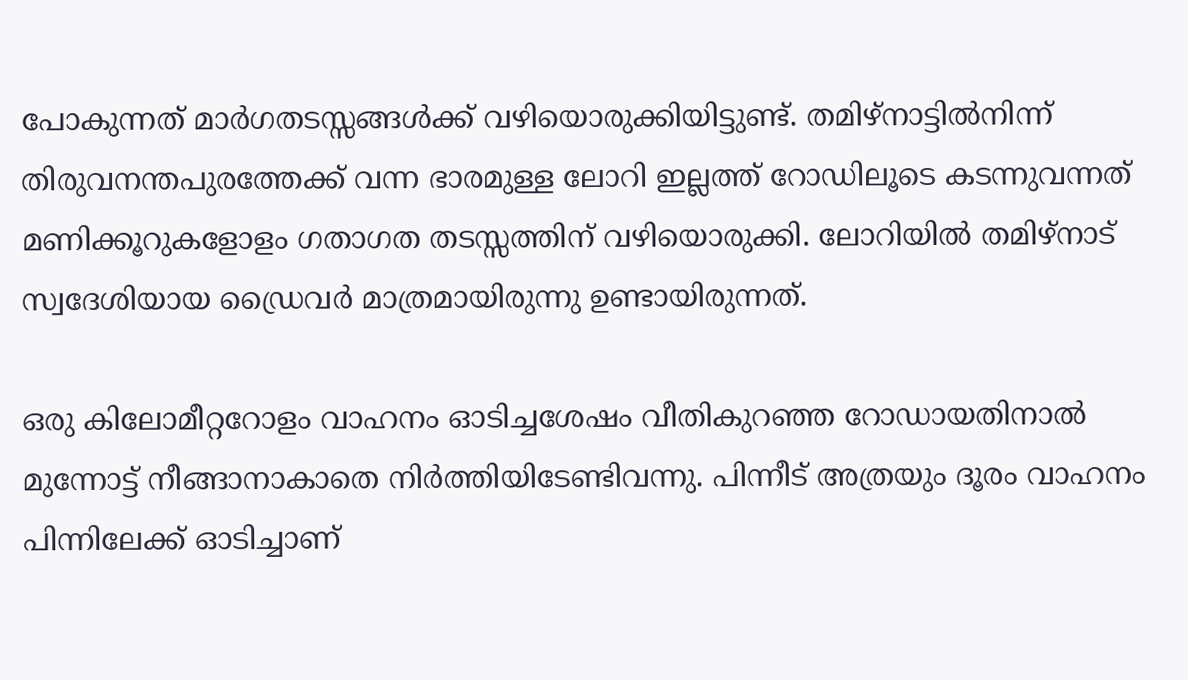പോകുന്നത് മാർഗതടസ്സങ്ങൾക്ക് വഴിയൊരുക്കിയിട്ടുണ്ട്. തമിഴ്നാട്ടിൽനിന്ന് തിരുവനന്തപുരത്തേക്ക് വന്ന ഭാരമുള്ള ലോറി ഇല്ലത്ത് റോഡിലൂടെ കടന്നുവന്നത് മണിക്കൂറുകളോളം ഗതാഗത തടസ്സത്തിന് വഴിയൊരുക്കി. ലോറിയിൽ തമിഴ്നാട് സ്വദേശിയായ ഡ്രൈവർ മാത്രമായിരുന്നു ഉണ്ടായിരുന്നത്.

ഒരു കിലോമീറ്ററോളം വാഹനം ഓടിച്ചശേഷം വീതികുറഞ്ഞ റോഡായതിനാൽ മുന്നോട്ട് നീങ്ങാനാകാതെ നിർത്തിയിടേണ്ടിവന്നു. പിന്നീട് അത്രയും ദൂരം വാഹനം പിന്നിലേക്ക് ഓടിച്ചാണ്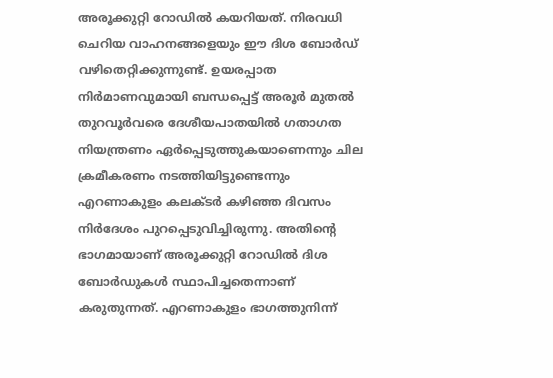അരൂക്കുറ്റി റോഡിൽ കയറിയത്. നിരവധി ചെറിയ വാഹനങ്ങളെയും ഈ ദിശ ബോർഡ് വഴിതെറ്റിക്കുന്നുണ്ട്. ഉയരപ്പാത നിർമാണവുമായി ബന്ധപ്പെട്ട് അരൂർ മുതൽ തുറവൂർവരെ ദേശീയപാതയിൽ ഗതാഗത നിയന്ത്രണം ഏർപ്പെടുത്തുകയാണെന്നും ചില ക്രമീകരണം നടത്തിയിട്ടുണ്ടെന്നും എറണാകുളം കലക്ടർ കഴിഞ്ഞ ദിവസം നിർദേശം പുറപ്പെടുവിച്ചിരുന്നു. അതിന്‍റെ ഭാഗമായാണ് അരൂക്കുറ്റി റോഡിൽ ദിശ ബോർഡുകൾ സ്ഥാപിച്ചതെന്നാണ് കരുതുന്നത്. എറണാകുളം ഭാഗത്തുനിന്ന്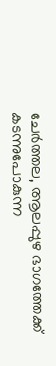ചേർത്തല, ആലപ്പുഴ ഭാഗത്തേക്ക് കടന്നുപോകുന്ന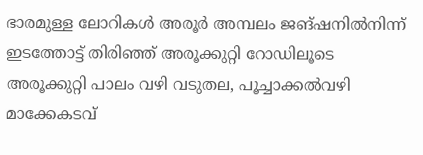ഭാരമുള്ള ലോറികൾ അരൂർ അമ്പലം ജങ്ഷനിൽനിന്ന് ഇടത്തോട്ട് തിരിഞ്ഞ് അരൂക്കുറ്റി റോഡിലൂടെ അരൂക്കുറ്റി പാലം വഴി വടുതല, പൂച്ചാക്കൽവഴി മാക്കേകടവ്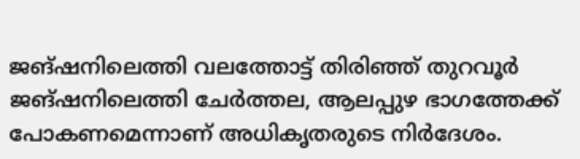ജങ്ഷനിലെത്തി വലത്തോട്ട് തിരിഞ്ഞ് തുറവൂർ ജങ്ഷനിലെത്തി ചേർത്തല, ആലപ്പുഴ ഭാഗത്തേക്ക് പോകണമെന്നാണ് അധികൃതരുടെ നിർദേശം.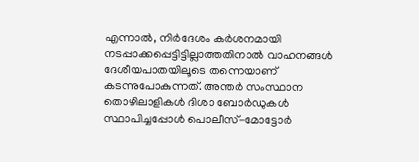എന്നാൽ, നിർദേശം കർശനമായി നടപ്പാക്കപ്പെട്ടിട്ടില്ലാത്തതിനാൽ വാഹനങ്ങൾ ദേശീയപാതയിലൂടെ തന്നെയാണ് കടന്നുപോകുന്നത്. അന്തർ സംസ്ഥാന തൊഴിലാളികൾ ദിശാ ബോർഡുകൾ സ്ഥാപിച്ചപ്പോൾ പൊലീസ്-മോട്ടോർ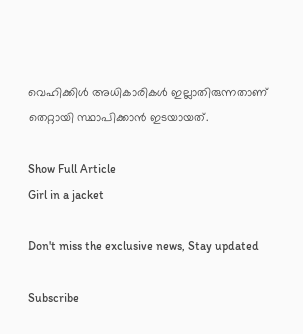വെഹിക്കിൾ അധികാരികൾ ഇല്ലാതിരുന്നതാണ് തെറ്റായി സ്ഥാപിക്കാൻ ഇടയായത്.

Show Full Article
Girl in a jacket

Don't miss the exclusive news, Stay updated

Subscribe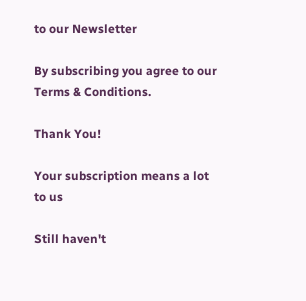to our Newsletter

By subscribing you agree to our Terms & Conditions.

Thank You!

Your subscription means a lot to us

Still haven't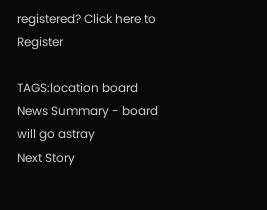registered? Click here to Register

TAGS:location board
News Summary - board will go astray
Next Story